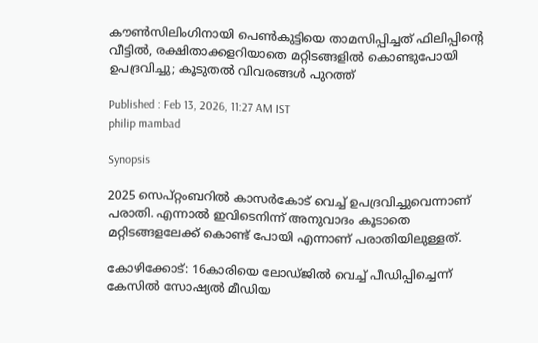കൗൺസിലിംഗിനായി പെൺകുട്ടിയെ താമസിപ്പിച്ചത് ഫിലിപ്പിന്റെ വീട്ടിൽ, രക്ഷിതാക്കളറിയാതെ മറ്റിടങ്ങളിൽ കൊണ്ടുപോയി ഉപദ്രവിച്ചു; കൂടുതൽ വിവരങ്ങൾ പുറത്ത്

Published : Feb 13, 2026, 11:27 AM IST
philip mambad

Synopsis

2025 സെപ്റ്റംബറിൽ കാസർകോട് വെച്ച് ഉപദ്രവിച്ചുവെന്നാണ് പരാതി. എന്നാൽ ഇവിടെനിന്ന് അനുവാദം കൂടാതെ മറ്റിടങ്ങളലേക്ക് കൊണ്ട് പോയി എന്നാണ് പരാതിയിലുള്ളത്.

കോഴിക്കോട്: 16കാരിയെ ലോഡ്ജിൽ വെച്ച് പീ‍ഡിപ്പിച്ചെന്ന് കേസിൽ സോഷ്യൽ മീഡിയ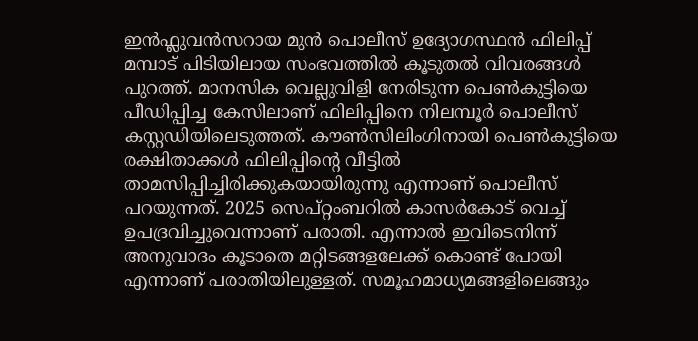ഇൻഫ്ലുവൻസറായ മുൻ പൊലീസ് ഉദ്യോഗസ്ഥൻ ഫിലിപ്പ് മമ്പാട് പിടിയിലായ സംഭവത്തിൽ കൂടുതൽ വിവരങ്ങള്‍ പുറത്ത്. മാനസിക വെല്ലുവിളി നേരിടുന്ന പെൺകുട്ടിയെ പീഡിപ്പിച്ച കേസിലാണ് ഫിലിപ്പിനെ നിലമ്പൂർ പൊലീസ് കസ്റ്റഡിയിലെടുത്തത്. കൗൺസിലിംഗിനായി പെൺകുട്ടിയെ രക്ഷിതാക്കൾ ഫിലിപ്പിന്റെ വീട്ടിൽ താമസിപ്പിച്ചിരിക്കുകയായിരുന്നു എന്നാണ് പൊലീസ് പറയുന്നത്. 2025 സെപ്റ്റംബറിൽ കാസർകോട് വെച്ച് ഉപദ്രവിച്ചുവെന്നാണ് പരാതി. എന്നാൽ ഇവിടെനിന്ന് അനുവാദം കൂടാതെ മറ്റിടങ്ങളലേക്ക് കൊണ്ട് പോയി എന്നാണ് പരാതിയിലുള്ളത്. സമൂഹമാധ്യമങ്ങളിലെങ്ങും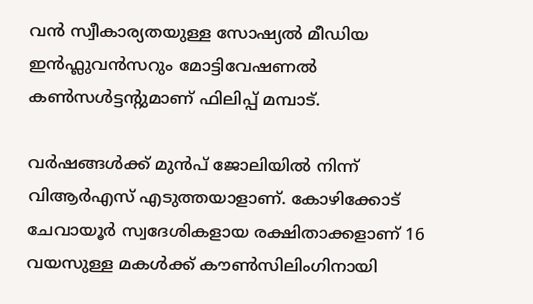വൻ സ്വീകാര്യതയുള്ള സോഷ്യൽ മീഡിയ ഇൻഫ്ലുവൻസറും മോട്ടിവേഷണൽ കൺസൾട്ടന്റുമാണ് ഫിലിപ്പ് മമ്പാട്.

വർഷങ്ങൾക്ക് മുൻപ് ജോലിയിൽ നിന്ന് വിആർഎസ് എടുത്തയാളാണ്. കോഴിക്കോട് ചേവായൂർ സ്വദേശികളായ രക്ഷിതാക്കളാണ് 16 വയസുള്ള മകൾക്ക് കൗൺസിലിംഗിനായി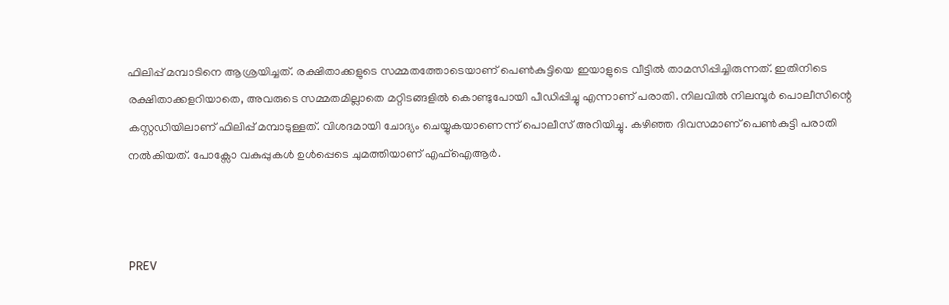ഫിലിപ്പ് മമ്പാടിനെ ആശ്രയിച്ചത്. രക്ഷിതാക്കളുടെ സമ്മതത്തോടെയാണ് പെൺകുട്ടിയെ ഇയാളുടെ വീട്ടിൽ താമസിപ്പിച്ചിരുന്നത്. ഇതിനിടെ രക്ഷിതാക്കളറിയാതെ, അവരുടെ സമ്മതമില്ലാതെ മറ്റിടങ്ങളിൽ കൊണ്ടുപോയി പീഡിപ്പിച്ചു എന്നാണ് പരാതി. നിലവിൽ നിലമ്പൂർ പൊലീസിന്റെ കസ്റ്റ‍ഡിയിലാണ് ഫിലിപ്പ് മമ്പാടുള്ളത്. വിശദമായി ചോദ്യം ചെയ്യുകയാണെന്ന് പൊലീസ് അറിയിച്ചു. കഴിഞ്ഞ ദിവസമാണ് പെൺകുട്ടി പരാതി നൽകിയത്. പോക്സോ വകുപ്പുകൾ ഉൾപ്പെടെ ചുമത്തിയാണ് എഫ്ഐആര്‍.



PREV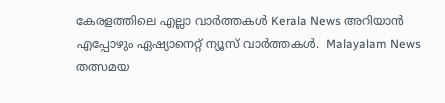കേരളത്തിലെ എല്ലാ വാർത്തകൾ Kerala News അറിയാൻ  എപ്പോഴും ഏഷ്യാനെറ്റ് ന്യൂസ് വാർത്തകൾ.  Malayalam News   തത്സമയ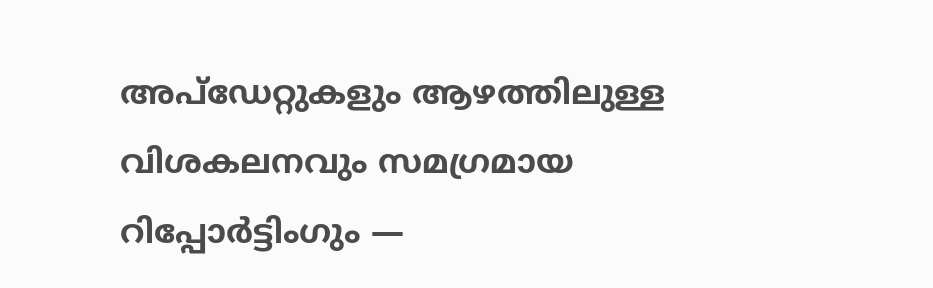അപ്‌ഡേറ്റുകളും ആഴത്തിലുള്ള വിശകലനവും സമഗ്രമായ റിപ്പോർട്ടിംഗും —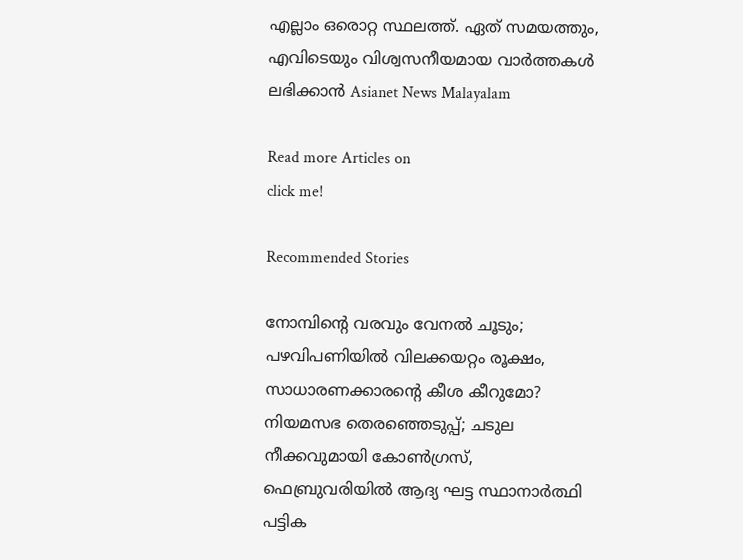എല്ലാം ഒരൊറ്റ സ്ഥലത്ത്. ഏത് സമയത്തും, എവിടെയും വിശ്വസനീയമായ വാർത്തകൾ ലഭിക്കാൻ Asianet News Malayalam

Read more Articles on
click me!

Recommended Stories

നോമ്പിന്‍റെ വരവും വേനൽ ചൂടും; പഴവിപണിയിൽ വിലക്കയറ്റം രൂക്ഷം, സാധാരണക്കാരന്‍റെ കീശ കീറുമോ?
നിയമസഭ തെരഞ്ഞെടുപ്പ്; ചടുല നീക്കവുമായി കോൺഗ്രസ്, ഫെബ്രുവരിയിൽ ആദ്യ ഘട്ട സ്ഥാനാര്‍ത്ഥി പട്ടിക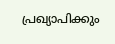പ്രഖ്യാപിക്കും